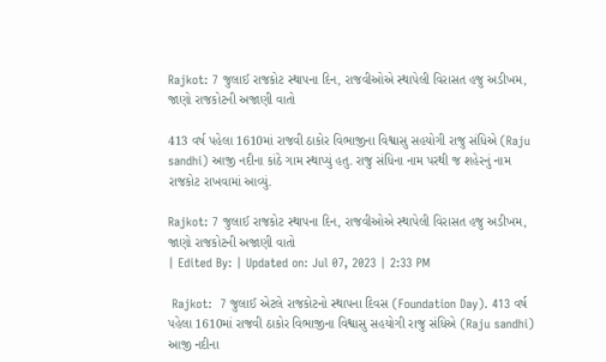Rajkot: 7 જુલાઈ રાજકોટ સ્થાપના દિન, રાજવીઓએ સ્થાપેલી વિરાસત હજુ અડીખમ, જાણો રાજકોટની અજાણી વાતો

413 વર્ષ પહેલા 1610માં રાજવી ઠાકોર વિભાજીના વિશ્વાસુ સહયોગી રાજુ સંધિએ (Raju sandhi) આજી નદીના કાંઠે ગામ સ્થાપ્યું હતુ. રાજુ સંધિના નામ પરથી જ શહેરનું નામ રાજકોટ રાખવામાં આવ્યું.

Rajkot: 7 જુલાઈ રાજકોટ સ્થાપના દિન, રાજવીઓએ સ્થાપેલી વિરાસત હજુ અડીખમ, જાણો રાજકોટની અજાણી વાતો
| Edited By: | Updated on: Jul 07, 2023 | 2:33 PM

 Rajkot:  7 જુલાઈ એટલે રાજકોટનો સ્થાપના દિવસ (Foundation Day). 413 વર્ષ પહેલા 1610માં રાજવી ઠાકોર વિભાજીના વિશ્વાસુ સહયોગી રાજુ સંધિએ (Raju sandhi) આજી નદીના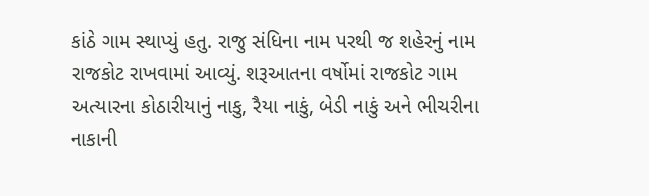કાંઠે ગામ સ્થાપ્યું હતુ. રાજુ સંધિના નામ પરથી જ શહેરનું નામ રાજકોટ રાખવામાં આવ્યું. શરૂઆતના વર્ષોમાં રાજકોટ ગામ અત્યારના કોઠારીયાનું નાકુ, રૈયા નાકું, બેડી નાકું અને ભીચરીના નાકાની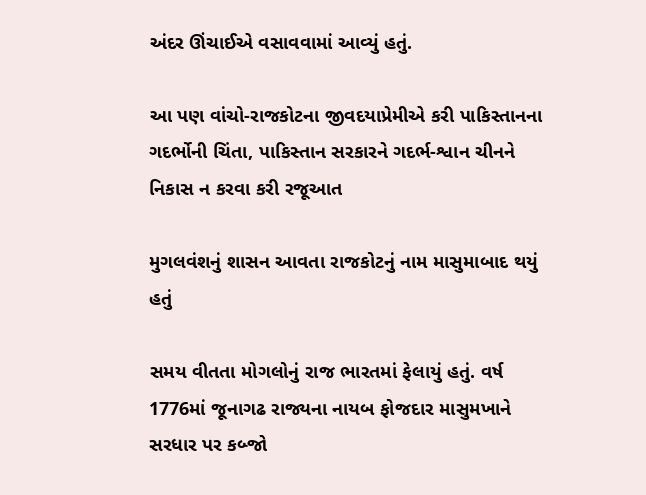અંદર ઊંચાઈએ વસાવવામાં આવ્યું હતું.

આ પણ વાંચો-રાજકોટના જીવદયાપ્રેમીએ કરી પાકિસ્તાનના ગદર્ભોની ચિંતા, પાકિસ્તાન સરકારને ગદર્ભ-શ્વાન ચીનને નિકાસ ન કરવા કરી રજૂઆત

મુગલવંશનું શાસન આવતા રાજકોટનું નામ માસુમાબાદ થયું હતું

સમય વીતતા મોગલોનું રાજ ભારતમાં ફેલાયું હતું. વર્ષ 1776માં જૂનાગઢ રાજ્યના નાયબ ફોજદાર માસુમખાને સરધાર પર કબ્જો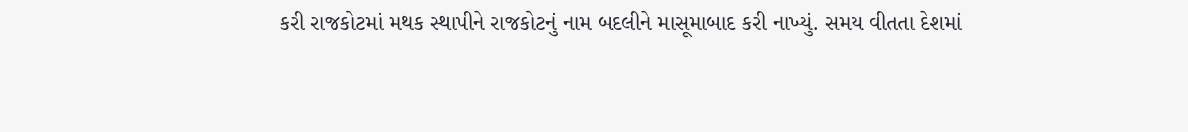કરી રાજકોટમાં મથક સ્થાપીને રાજકોટનું નામ બદલીને માસૂમાબાદ કરી નાખ્યું. સમય વીતતા દેશમાં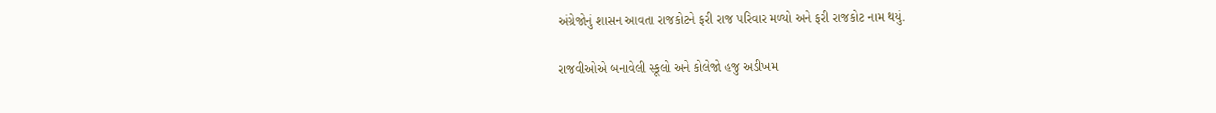અંગ્રેજોનું શાસન આવતા રાજકોટને ફરી રાજ પરિવાર મળ્યો અને ફરી રાજકોટ નામ થયું.

રાજવીઓએ બનાવેલી સ્કૂલો અને કોલેજો હજુ અડીખમ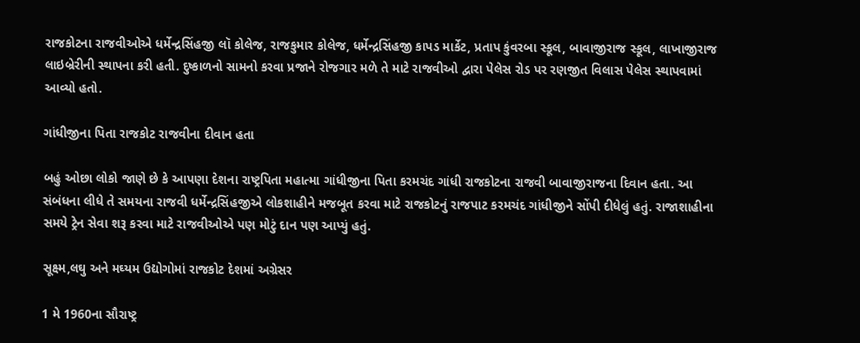રાજકોટના રાજવીઓએ ધર્મેન્દ્રસિંહજી લૉ કોલેજ, રાજકુમાર કોલેજ, ધર્મેન્દ્રસિંહજી કાપડ માર્કેટ, પ્રતાપ કુંવરબા સ્કૂલ, બાવાજીરાજ સ્કૂલ, લાખાજીરાજ લાઇબ્રેરીની સ્થાપના કરી હતી. દુષ્કાળનો સામનો કરવા પ્રજાને રોજગાર મળે તે માટે રાજવીઓ દ્વારા પેલેસ રોડ પર રણજીત વિલાસ પેલેસ સ્થાપવામાં આવ્યો હતો.

ગાંધીજીના પિતા રાજકોટ રાજવીના દીવાન હતા

બહું ઓછા લોકો જાણે છે કે આપણા દેશના રાષ્ટ્રપિતા મહાત્મા ગાંધીજીના પિતા કરમચંદ ગાંધી રાજકોટના રાજવી બાવાજીરાજના દિવાન હતા. આ સંબંધના લીધે તે સમયના રાજવી ધર્મેન્દ્રસિંહજીએ લોકશાહીને મજબૂત કરવા માટે રાજકોટનું રાજપાટ કરમચંદ ગાંધીજીને સોંપી દીધેલું હતું. રાજાશાહીના સમયે ટ્રેન સેવા શરૂ કરવા માટે રાજવીઓએ પણ મોટું દાન પણ આપ્યું હતું.

સૂક્ષ્મ,લઘુ અને મઘ્યમ ઉદ્યોગોમાં રાજકોટ દેશમાં અગ્રેસર

1 મે 1960ના સૌરાષ્ટ્ર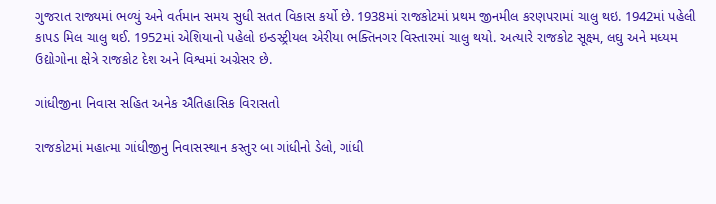ગુજરાત રાજ્યમાં ભળ્યું અને વર્તમાન સમય સુધી સતત વિકાસ કર્યો છે. 1938માં રાજકોટમાં પ્રથમ જીનમીલ કરણપરામાં ચાલુ થઇ. 1942માં પહેલી કાપડ મિલ ચાલુ થઈ. 1952માં એશિયાનો પહેલો ઇન્ડસ્ટ્રીયલ એરીયા ભક્તિનગર વિસ્તારમાં ચાલુ થયો. અત્યારે રાજકોટ સૂક્ષ્મ, લઘુ અને મધ્યમ ઉદ્યોગોના ક્ષેત્રે રાજકોટ દેશ અને વિશ્વમાં અગ્રેસર છે.

ગાંધીજીના નિવાસ સહિત અનેક ઐતિહાસિક વિરાસતો

રાજકોટમાં મહાત્મા ગાંધીજીનુ નિવાસસ્થાન કસ્તુર બા ગાંધીનો ડેલો, ગાંધી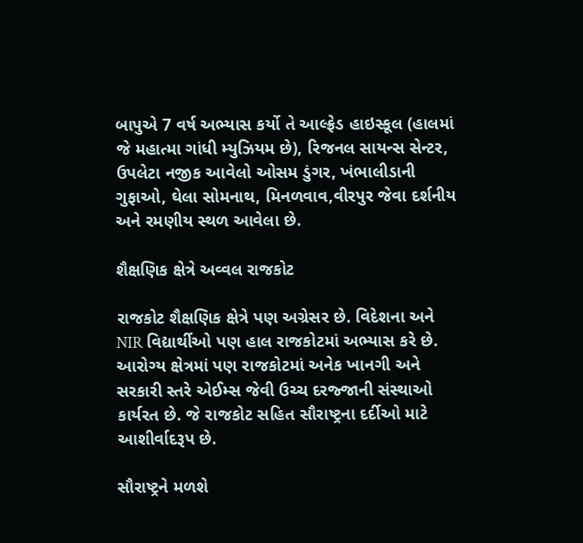બાપુએ 7 વર્ષ અભ્યાસ કર્યો તે આલ્ફ્રેડ હાઇસ્કૂલ (હાલમાં જે મહાત્મા ગાંધી મ્યુઝિયમ છે), રિજનલ સાયન્સ સેન્ટર, ઉપલેટા નજીક આવેલો ઓસમ ડુંગર, ખંભાલીડાની ગુફાઓ, ઘેલા સોમનાથ, મિનળવાવ,વીરપુર જેવા દર્શનીય અને રમણીય સ્થળ આવેલા છે.

શૈક્ષણિક ક્ષેત્રે અવ્વલ રાજકોટ

રાજકોટ શૈક્ષણિક ક્ષેત્રે પણ અગ્રેસર છે. વિદેશના અને NIR વિદ્યાર્થીઓ પણ હાલ રાજકોટમાં અભ્યાસ કરે છે. આરોગ્ય ક્ષેત્રમાં પણ રાજકોટમાં અનેક ખાનગી અને સરકારી સ્તરે એઈમ્સ જેવી ઉચ્ચ દરજ્જાની સંસ્થાઓ કાર્યરત છે. જે રાજકોટ સહિત સૌરાષ્ટ્રના દર્દીઓ માટે આશીર્વાદરૂપ છે.

સૌરાષ્ટ્રને મળશે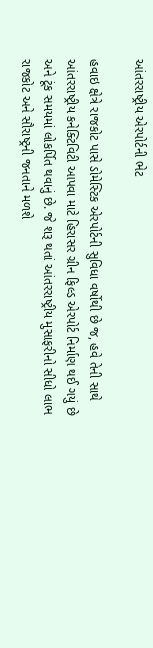આંતરરાષ્ટ્રીય એરપોર્ટની ભેટ

હવાઇ ક્ષેત્રે રાજકોટ પાસે ડોમેસ્ટિક એરપોર્ટની સુવિધા વર્ષોથી છે જ, હવે તેની સાથે આંતરરાષ્ટ્રીય કનેક્ટિવિટી આપવા માટે હિરાસર ગ્રીન ફિલ્ડ એરપોર્ટ નિર્માણ થઈ ગયું છે અને ટૂંક સમયમાં લોકર્પિત થવાનું છે. જે શરૂ થતાં આંતરરાષ્ટ્રીય મુસાફરીનો સીધો લાભ રાજકોટ અને સૌરાષ્ટ્રની જનતાને મળશે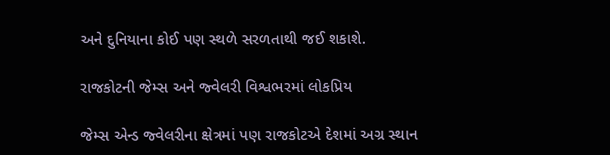અને દુનિયાના કોઈ પણ સ્થળે સરળતાથી જઈ શકાશે.

રાજકોટની જેમ્સ અને જ્વેલરી વિશ્વભરમાં લોકપ્રિય

જેમ્સ એન્ડ જ્વેલરીના ક્ષેત્રમાં પણ રાજકોટએ દેશમાં અગ્ર સ્થાન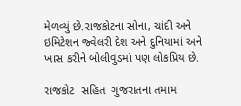મેળવ્યું છે.રાજકોટના સોના, ચાંદી અને ઇમિટેશન જ્વેલરી દેશ અને દુનિયામાં અને ખાસ કરીને બોલીવુડમાં પણ લોકપ્રિય છે.

રાજકોટ  સહિત  ગુજરાતના તમામ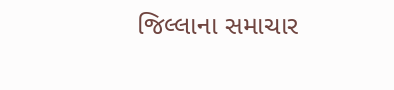જિલ્લાના સમાચાર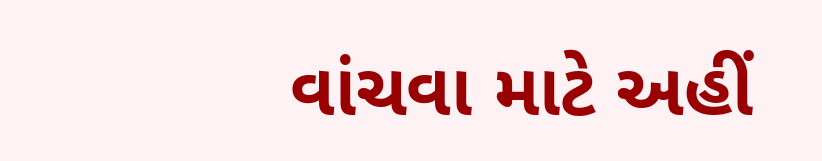વાંચવા માટે અહીં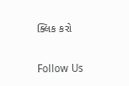ક્લિક કરો

Follow Us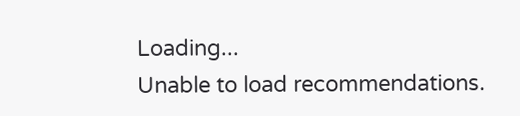Loading...
Unable to load recommendations.